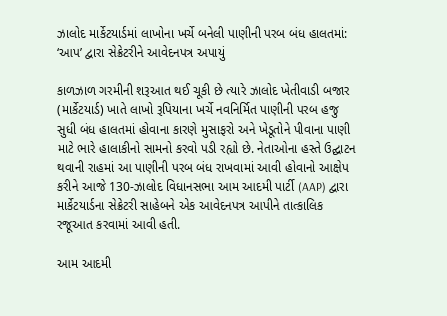ઝાલોદ માર્કેટયાર્ડમાં લાખોના ખર્ચે બનેલી પાણીની પરબ બંધ હાલતમાં: ‘આપ’ દ્વારા સેક્રેટરીને આવેદનપત્ર અપાયું

કાળઝાળ ગરમીની શરૂઆત થઈ ચૂકી છે ત્યારે ઝાલોદ ખેતીવાડી બજાર (માર્કેટયાર્ડ) ખાતે લાખો રૂપિયાના ખર્ચે નવનિર્મિત પાણીની પરબ હજુ સુધી બંધ હાલતમાં હોવાના કારણે મુસાફરો અને ખેડૂતોને પીવાના પાણી માટે ભારે હાલાકીનો સામનો કરવો પડી રહ્યો છે. નેતાઓના હસ્તે ઉદ્ઘાટન થવાની રાહમાં આ પાણીની પરબ બંધ રાખવામાં આવી હોવાનો આક્ષેપ કરીને આજે 130-ઝાલોદ વિધાનસભા આમ આદમી પાર્ટી (AAP) દ્વારા માર્કેટયાર્ડના સેક્રેટરી સાહેબને એક આવેદનપત્ર આપીને તાત્કાલિક રજૂઆત કરવામાં આવી હતી.

આમ આદમી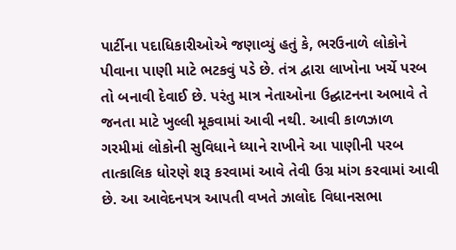પાર્ટીના પદાધિકારીઓએ જણાવ્યું હતું કે, ભરઉનાળે લોકોને પીવાના પાણી માટે ભટકવું પડે છે. તંત્ર દ્વારા લાખોના ખર્ચે પરબ તો બનાવી દેવાઈ છે. પરંતુ માત્ર નેતાઓના ઉદ્ઘાટનના અભાવે તે જનતા માટે ખુલ્લી મૂકવામાં આવી નથી. આવી કાળઝાળ ગરમીમાં લોકોની સુવિધાને ધ્યાને રાખીને આ પાણીની પરબ તાત્કાલિક ધોરણે શરૂ કરવામાં આવે તેવી ઉગ્ર માંગ કરવામાં આવી છે. આ આવેદનપત્ર આપતી વખતે ઝાલોદ વિધાનસભા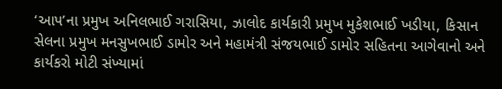‘આપ’ના પ્રમુખ અનિલભાઈ ગરાસિયા, ઝાલોદ કાર્યકારી પ્રમુખ મુકેશભાઈ ખડીયા, કિસાન સેલના પ્રમુખ મનસુખભાઈ ડામોર અને મહામંત્રી સંજયભાઈ ડામોર સહિતના આગેવાનો અને કાર્યકરો મોટી સંખ્યામાં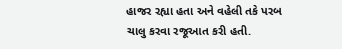હાજર રહ્યા હતા અને વહેલી તકે પરબ ચાલુ કરવા રજૂઆત કરી હતી.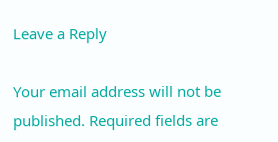Leave a Reply

Your email address will not be published. Required fields are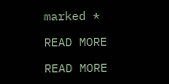marked *

READ MORE

READ MORE